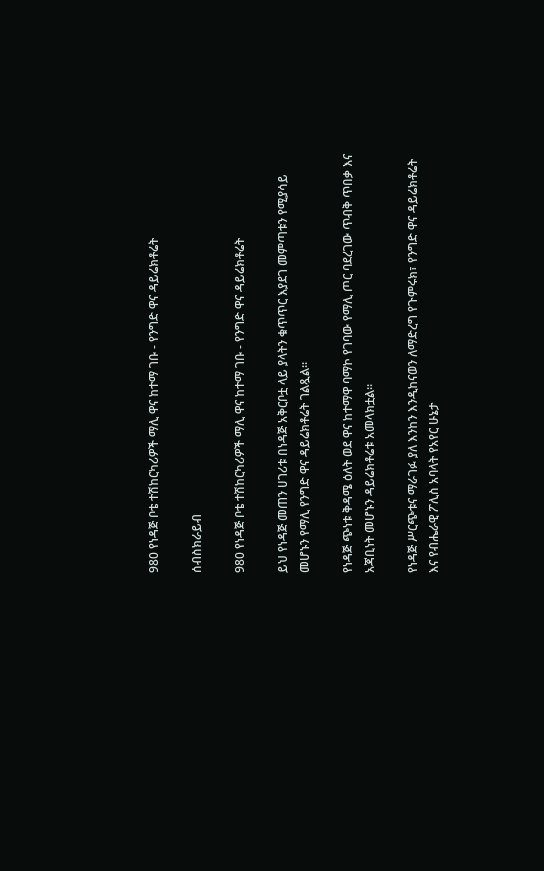980 የነዳጅ ቦቴ ተሽከርካሪዎች ማሊ ዋና ከተማ ገቡ - የንግድ ዋና ዳይሬክቶሬት

ሰብስክራይብ

980 የነዳጅ ቦቴ ተሽከርካሪዎች ማሊ ዋና ከተማ ገቡ - የንግድ ዋና ዳይሬክቶሬት

ይህ የነዳጅ መጠን ሀገሪቱ በነዳጅ አቅርቦቷ ላይ ያላትን ቁጥጥር እያደገ መምጣቱን የሚያሳይ መሆኑን የማሊ የንግድ ዋና ዳይሬክቶሬት ገልጿል።

የነዳጅ ጭነቱ ቅዳሜ ዕለት ወደ ዋና ከተማዋ ባማኮ የገባው የማሊ ጦር ባደረገው ጥብቅ ጥበቃ እና አጃቢነት መሆኑን ዳይሬክቶሬቱ አመላክቷል።

የነዳጅ ሥርጭቱና ማራገፉ ያለ እንከን እንዲከናወን ለማድረግ የጉምሩክ፣ የንግድ ዋና ዳይሬክቶሬት እና የብሔራዊ ፖሊስ አባላት የአየር ሁኔታ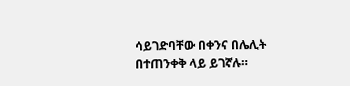ሳይገድባቸው በቀንና በሌሊት በተጠንቀቅ ላይ ይገኛሉ።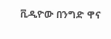ቪዲዮው በንግድ ዋና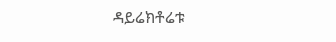ዳይሬክቶሬቱ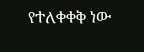የተለቀቀቅ ነው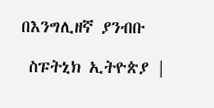በእንግሊዘኛ ያንብቡ

 ስፑትኒክ ኢትዮጵያ |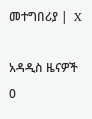መተግበሪያ |  X

አዳዲስ ዜናዎች
0